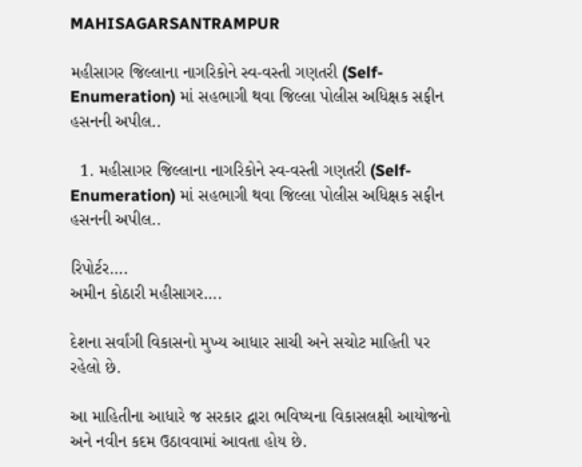MAHISAGARSANTRAMPUR

મહીસાગર જિલ્લાના નાગરિકોને સ્વ-વસ્તી ગણતરી (Self-Enumeration) માં સહભાગી થવા જિલ્લા પોલીસ અધિક્ષક સફીન હસનની અપીલ..

  1. મહીસાગર જિલ્લાના નાગરિકોને સ્વ-વસ્તી ગણતરી (Self-Enumeration) માં સહભાગી થવા જિલ્લા પોલીસ અધિક્ષક સફીન હસનની અપીલ..

રિપોર્ટર….
અમીન કોઠારી મહીસાગર….

દેશના સર્વાંગી વિકાસનો મુખ્ય આધાર સાચી અને સચોટ માહિતી પર રહેલો છે.

આ માહિતીના આધારે જ સરકાર દ્વારા ભવિષ્યના વિકાસલક્ષી આયોજનો અને નવીન કદમ ઉઠાવવામાં આવતા હોય છે.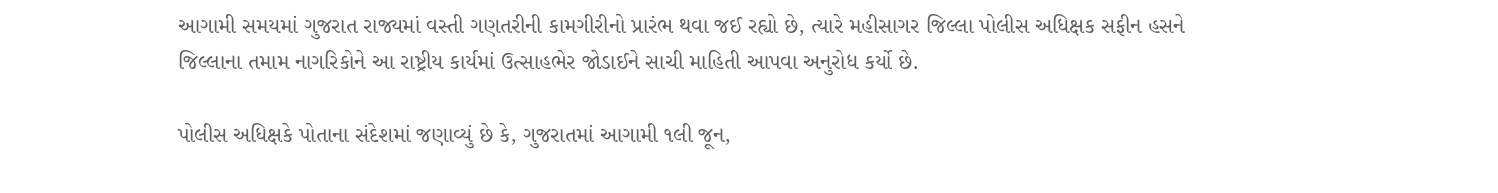આગામી સમયમાં ગુજરાત રાજ્યમાં વસ્તી ગણતરીની કામગીરીનો પ્રારંભ થવા જઈ રહ્યો છે, ત્યારે મહીસાગર જિલ્લા પોલીસ અધિક્ષક સફીન હસને જિલ્લાના તમામ નાગરિકોને આ રાષ્ટ્રીય કાર્યમાં ઉત્સાહભેર જોડાઈને સાચી માહિતી આપવા અનુરોધ કર્યો છે.

પોલીસ અધિક્ષકે પોતાના સંદેશમાં જણાવ્યું છે કે, ગુજરાતમાં આગામી ૧લી જૂન,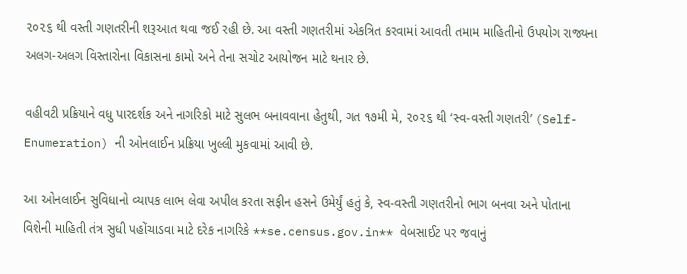૨૦૨૬ થી વસ્તી ગણતરીની શરૂઆત થવા જઈ રહી છે. આ વસ્તી ગણતરીમાં એકત્રિત કરવામાં આવતી તમામ માહિતીનો ઉપયોગ રાજ્યના અલગ-અલગ વિસ્તારોના વિકાસના કામો અને તેના સચોટ આયોજન માટે થનાર છે.

વહીવટી પ્રક્રિયાને વધુ પારદર્શક અને નાગરિકો માટે સુલભ બનાવવાના હેતુથી, ગત ૧૭મી મે, ૨૦૨૬ થી ‘સ્વ-વસ્તી ગણતરી’ (Self-Enumeration) ની ઓનલાઈન પ્રક્રિયા ખુલ્લી મુકવામાં આવી છે.

આ ઓનલાઈન સુવિધાનો વ્યાપક લાભ લેવા અપીલ કરતા સફીન હસને ઉમેર્યું હતું કે, સ્વ-વસ્તી ગણતરીનો ભાગ બનવા અને પોતાના વિશેની માહિતી તંત્ર સુધી પહોંચાડવા માટે દરેક નાગરિકે **se.census.gov.in** વેબસાઈટ પર જવાનું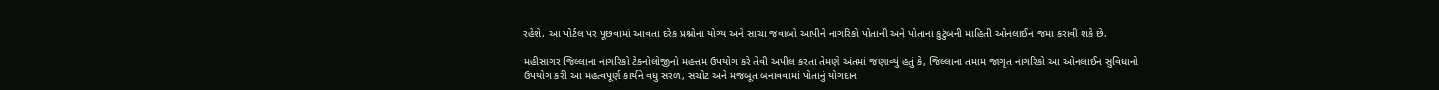રહેશે. આ પોર્ટલ પર પૂછવામાં આવતા દરેક પ્રશ્નોના યોગ્ય અને સાચા જવાબો આપીને નાગરિકો પોતાની અને પોતાના કુટુંબની માહિતી ઓનલાઈન જમા કરાવી શકે છે.

મહીસાગર જિલ્લાના નાગરિકો ટેકનોલોજીનો મહત્તમ ઉપયોગ કરે તેવી અપીલ કરતા તેમણે અંતમાં જણાવ્યું હતું કે, જિલ્લાના તમામ જાગૃત નાગરિકો આ ઓનલાઈન સુવિધાનો ઉપયોગ કરી આ મહત્વપૂર્ણ કાર્યને વધુ સરળ, સચોટ અને મજબૂત બનાવવામાં પોતાનું યોગદાન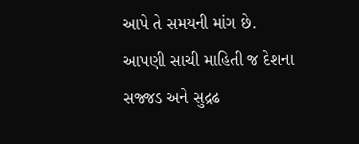આપે તે સમયની માંગ છે. આપણી સાચી માહિતી જ દેશના સજ્જડ અને સુદ્રઢ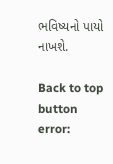ભવિષ્યનો પાયો નાખશે.

Back to top button
error: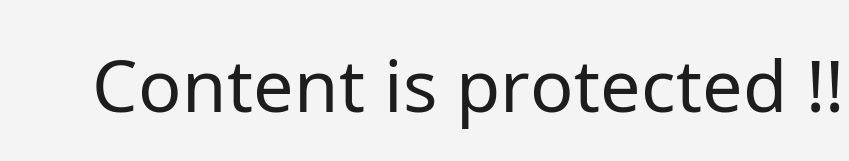Content is protected !!